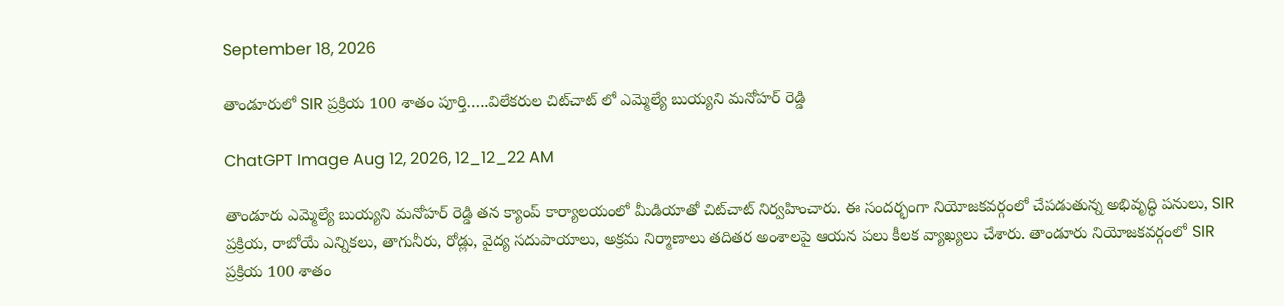September 18, 2026

తాండూరులో SIR ప్రక్రియ 100 శాతం పూర్తి…..విలేకరుల చిట్‌చాట్ లో ఎమ్మెల్యే బుయ్యని మనోహర్ రెడ్డి

ChatGPT Image Aug 12, 2026, 12_12_22 AM

తాండూరు ఎమ్మెల్యే బుయ్యని మనోహర్ రెడ్డి తన క్యాంప్ కార్యాలయంలో మీడియాతో చిట్‌చాట్ నిర్వహించారు. ఈ సందర్భంగా నియోజకవర్గంలో చేపడుతున్న అభివృద్ధి పనులు, SIR ప్రక్రియ, రాబోయే ఎన్నికలు, తాగునీరు, రోడ్లు, వైద్య సదుపాయాలు, అక్రమ నిర్మాణాలు తదితర అంశాలపై ఆయన పలు కీలక వ్యాఖ్యలు చేశారు. తాండూరు నియోజకవర్గంలో SIR ప్రక్రియ 100 శాతం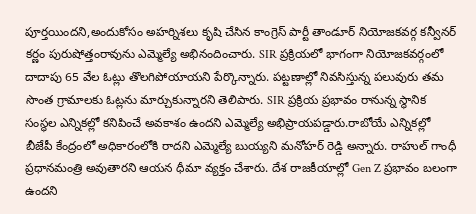పూర్తయిందని,అందుకోసం అహర్నిశలు కృషి చేసిన కాంగ్రెస్ పార్టీ తాండూర్ నియోజకవర్గ కన్వీనర్ కర్ణం పురుషోత్తంరావును ఎమ్మెల్యే అభినందించారు. SIR ప్రక్రియలో భాగంగా నియోజకవర్గంలో దాదాపు 65 వేల ఓట్లు తొలగిపోయాయని పేర్కొన్నారు. పట్టణాల్లో నివసిస్తున్న పలువురు తమ సొంత గ్రామాలకు ఓట్లను మార్చుకున్నారని తెలిపారు. SIR ప్రక్రియ ప్రభావం రానున్న స్థానిక సంస్థల ఎన్నికల్లో కనిపించే అవకాశం ఉందని ఎమ్మెల్యే అభిప్రాయపడ్డారు.రాబోయే ఎన్నికల్లో బీజేపీ కేంద్రంలో అధికారంలోకి రాదని ఎమ్మెల్యే బుయ్యని మనోహర్ రెడ్డి అన్నారు. రాహుల్ గాంధీ ప్రధానమంత్రి అవుతారని ఆయన ధీమా వ్యక్తం చేశారు. దేశ రాజకీయాల్లో Gen Z ప్రభావం బలంగా ఉందని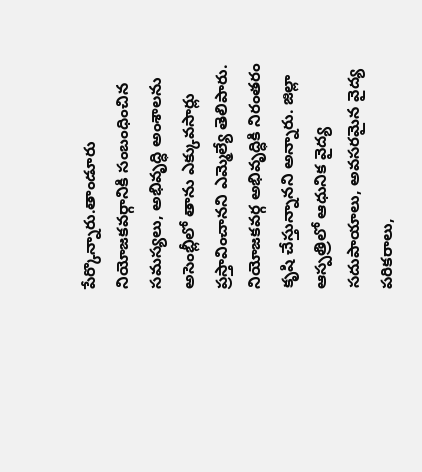పేర్కొన్నారు.తాండూరు నియోజకవర్గానికి సంబంధించిన సమస్యలు, అభివృద్ధి అంశాలను అసెంబ్లీలో తాను ఎక్కువసార్లు ప్రస్తావించానని ఎమ్మెల్యే తెలిపారు. నియోజకవర్గ అభివృద్ధికి నిరంతరం కృషి చేస్తున్నానని అన్నారు. జిల్లా ఆస్పత్రిలో ఆధునిక వైద్య సదుపాయాలు, అవసరమైన వైద్య పరికరాలు,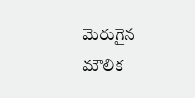మెరుగైన మౌలిక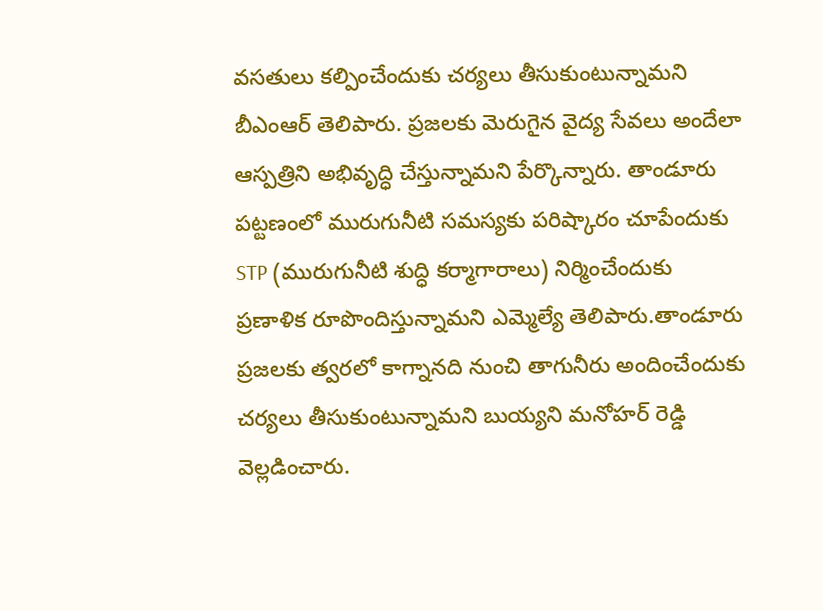వసతులు కల్పించేందుకు చర్యలు తీసుకుంటున్నామని బీఎంఆర్ తెలిపారు. ప్రజలకు మెరుగైన వైద్య సేవలు అందేలా ఆస్పత్రిని అభివృద్ధి చేస్తున్నామని పేర్కొన్నారు. తాండూరు పట్టణంలో మురుగునీటి సమస్యకు పరిష్కారం చూపేందుకు STP (మురుగునీటి శుద్ధి కర్మాగారాలు) నిర్మించేందుకు ప్రణాళిక రూపొందిస్తున్నామని ఎమ్మెల్యే తెలిపారు.తాండూరు ప్రజలకు త్వరలో కాగ్నానది నుంచి తాగునీరు అందించేందుకు చర్యలు తీసుకుంటున్నామని బుయ్యని మనోహర్ రెడ్డి వెల్లడించారు.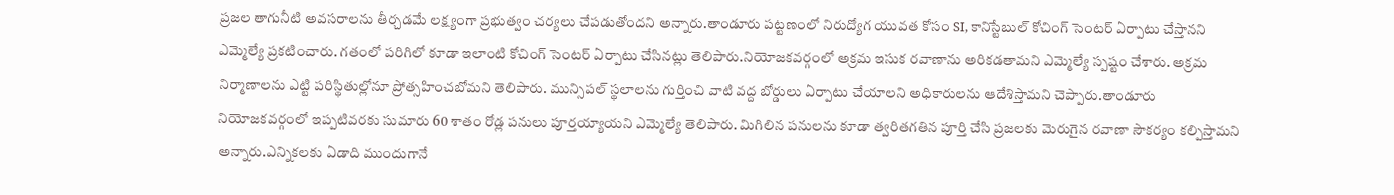ప్రజల తాగునీటి అవసరాలను తీర్చడమే లక్ష్యంగా ప్రభుత్వం చర్యలు చేపడుతోందని అన్నారు.తాండూరు పట్టణంలో నిరుద్యోగ యువత కోసం SI, కానిస్టేబుల్ కోచింగ్ సెంటర్ ఏర్పాటు చేస్తానని ఎమ్మెల్యే ప్రకటించారు. గతంలో పరిగిలో కూడా ఇలాంటి కోచింగ్ సెంటర్ ఏర్పాటు చేసినట్లు తెలిపారు.నియోజకవర్గంలో అక్రమ ఇసుక రవాణాను అరికడతామని ఎమ్మెల్యే స్పష్టం చేశారు. అక్రమ నిర్మాణాలను ఎట్టి పరిస్థితుల్లోనూ ప్రోత్సహించబోమని తెలిపారు. మున్సిపల్ స్థలాలను గుర్తించి వాటి వద్ద బోర్డులు ఏర్పాటు చేయాలని అధికారులను ఆదేశిస్తామని చెప్పారు.తాండూరు నియోజకవర్గంలో ఇప్పటివరకు సుమారు 60 శాతం రోడ్ల పనులు పూర్తయ్యాయని ఎమ్మెల్యే తెలిపారు. మిగిలిన పనులను కూడా త్వరితగతిన పూర్తి చేసి ప్రజలకు మెరుగైన రవాణా సౌకర్యం కల్పిస్తామని అన్నారు.ఎన్నికలకు ఏడాది ముందుగానే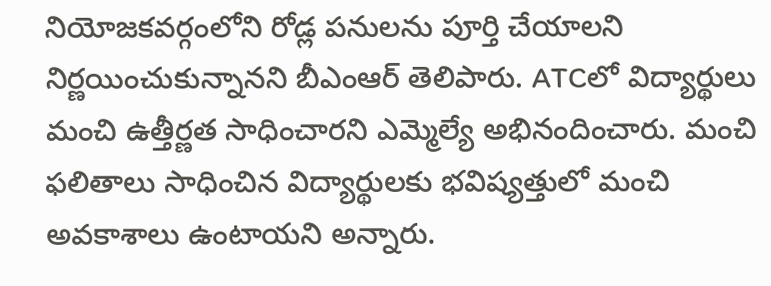నియోజకవర్గంలోని రోడ్ల పనులను పూర్తి చేయాలని నిర్ణయించుకున్నానని బీఎంఆర్ తెలిపారు. ATCలో విద్యార్థులు మంచి ఉత్తీర్ణత సాధించారని ఎమ్మెల్యే అభినందించారు. మంచి ఫలితాలు సాధించిన విద్యార్థులకు భవిష్యత్తులో మంచి అవకాశాలు ఉంటాయని అన్నారు.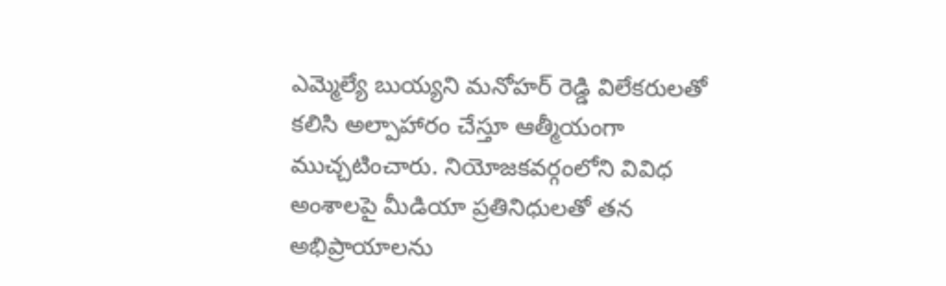ఎమ్మెల్యే బుయ్యని మనోహర్ రెడ్డి విలేకరులతో కలిసి అల్పాహారం చేస్తూ ఆత్మీయంగా ముచ్చటించారు. నియోజకవర్గంలోని వివిధ అంశాలపై మీడియా ప్రతినిధులతో తన అభిప్రాయాలను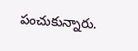పంచుకున్నారు.